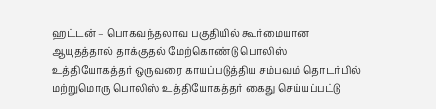ஹட்டன் – பொகவந்தலாவ பகுதியில் கூர்மையான ஆயுதத்தால் தாக்குதல் மேற்கொண்டு பொலிஸ் உத்தியோகத்தர் ஒருவரை காயப்படுத்திய சம்பவம் தொடர்பில் மற்றுமொரு பொலிஸ் உத்தியோகத்தர் கைது செய்யப்பட்டு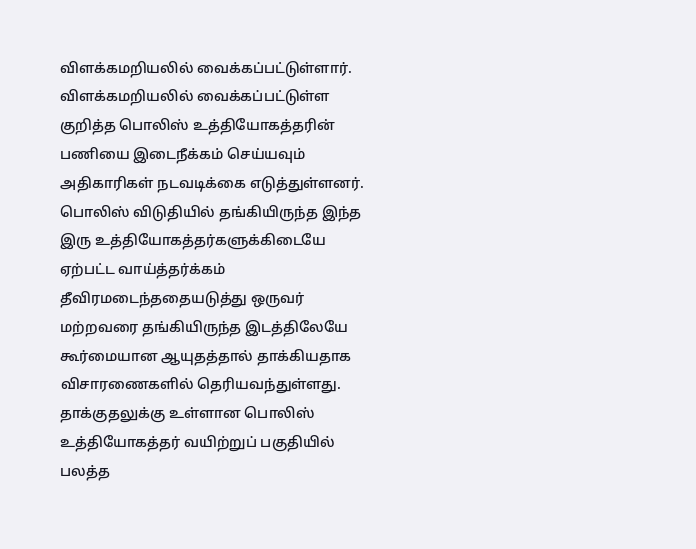விளக்கமறியலில் வைக்கப்பட்டுள்ளார்.
விளக்கமறியலில் வைக்கப்பட்டுள்ள குறித்த பொலிஸ் உத்தியோகத்தரின் பணியை இடைநீக்கம் செய்யவும் அதிகாரிகள் நடவடிக்கை எடுத்துள்ளனர்.
பொலிஸ் விடுதியில் தங்கியிருந்த இந்த இரு உத்தியோகத்தர்களுக்கிடையே ஏற்பட்ட வாய்த்தர்க்கம் தீவிரமடைந்ததையடுத்து ஒருவர் மற்றவரை தங்கியிருந்த இடத்திலேயே கூர்மையான ஆயுதத்தால் தாக்கியதாக விசாரணைகளில் தெரியவந்துள்ளது.
தாக்குதலுக்கு உள்ளான பொலிஸ் உத்தியோகத்தர் வயிற்றுப் பகுதியில் பலத்த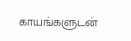காயங்களுடன்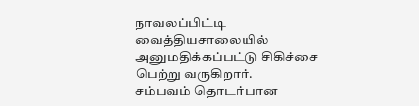நாவலப்பிட்டி வைத்தியசாலையில் அனுமதிக்கப்பட்டு சிகிச்சை பெற்று வருகிறார்.
சம்பவம் தொடர்பான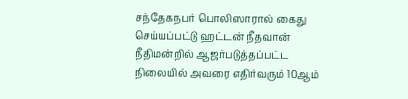சந்தேகநபர் பொலிஸாரால் கைது செய்யப்பட்டு ஹட்டன் நீதவான் நீதிமன்றில் ஆஜர்படுத்தப்பட்ட நிலையில் அவரை எதிர்வரும் 10ஆம்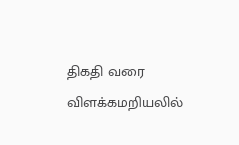திகதி வரை விளக்கமறியலில்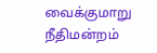வைக்குமாறு நீதிமன்றம்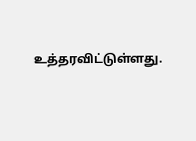உத்தரவிட்டுள்ளது.